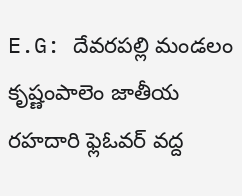E.G: దేవరపల్లి మండలం కృష్ణంపాలెం జాతీయ రహదారి ఫ్లెఓవర్ వద్ద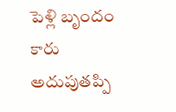పెళ్లి బృందం కారు అదుపుతప్పి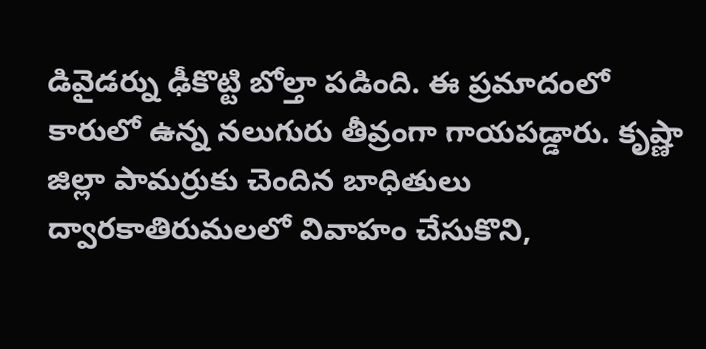డివైడర్ను ఢీకొట్టి బోల్తా పడింది. ఈ ప్రమాదంలో కారులో ఉన్న నలుగురు తీవ్రంగా గాయపడ్డారు. కృష్ణా జిల్లా పామర్రుకు చెందిన బాధితులు ద్వారకాతిరుమలలో వివాహం చేసుకొని,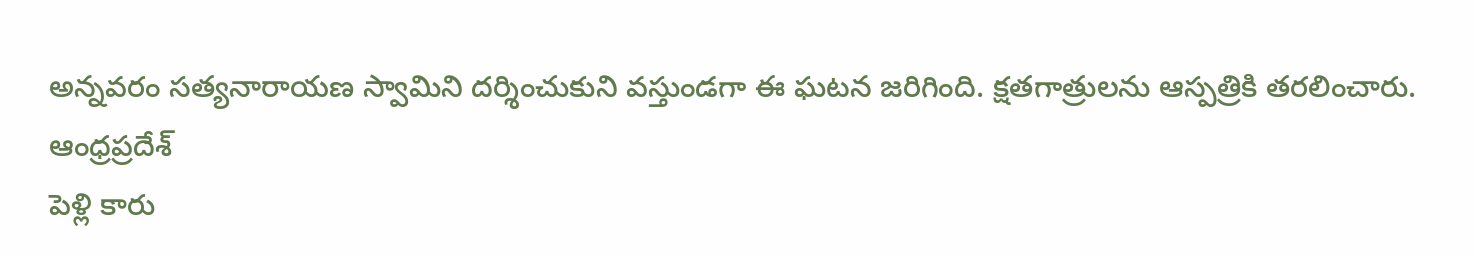అన్నవరం సత్యనారాయణ స్వామిని దర్శించుకుని వస్తుండగా ఈ ఘటన జరిగింది. క్షతగాత్రులను ఆస్పత్రికి తరలించారు.
ఆంధ్రప్రదేశ్
పెళ్లి కారు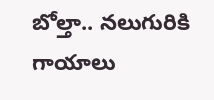బోల్తా.. నలుగురికి గాయాలు